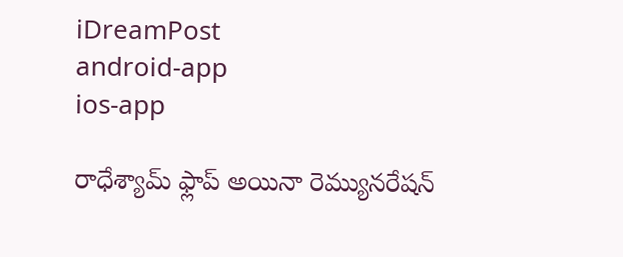iDreamPost
android-app
ios-app

రాధేశ్యామ్ ఫ్లాప్ అయినా రెమ్యునరేషన్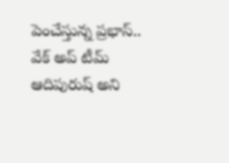పెంచేస్తున్న ప్రభాస్.. వేక్ అప్ టీమ్ ఆదిపురుష్ అని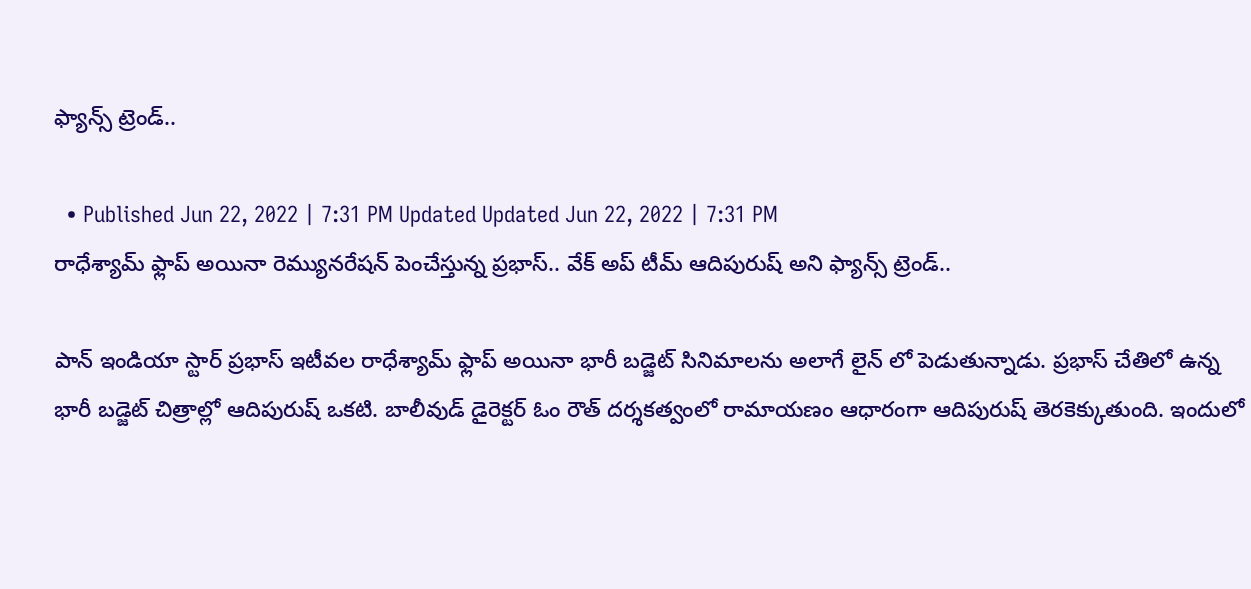ఫ్యాన్స్ ట్రెండ్..

  • Published Jun 22, 2022 | 7:31 PM Updated Updated Jun 22, 2022 | 7:31 PM
రాధేశ్యామ్ ఫ్లాప్ అయినా రెమ్యునరేషన్ పెంచేస్తున్న ప్రభాస్.. వేక్ అప్ టీమ్ ఆదిపురుష్ అని ఫ్యాన్స్ ట్రెండ్..

పాన్ ఇండియా స్టార్ ప్రభాస్ ఇటీవల రాధేశ్యామ్ ఫ్లాప్ అయినా భారీ బడ్జెట్ సినిమాలను అలాగే లైన్ లో పెడుతున్నాడు. ప్రభాస్ చేతిలో ఉన్న భారీ బడ్జెట్ చిత్రాల్లో ఆదిపురుష్ ఒకటి. బాలీవుడ్ డైరెక్టర్ ఓం రౌత్ దర్శకత్వంలో రామాయణం ఆధారంగా ఆదిపురుష్‌ తెరకెక్కుతుంది. ఇందులో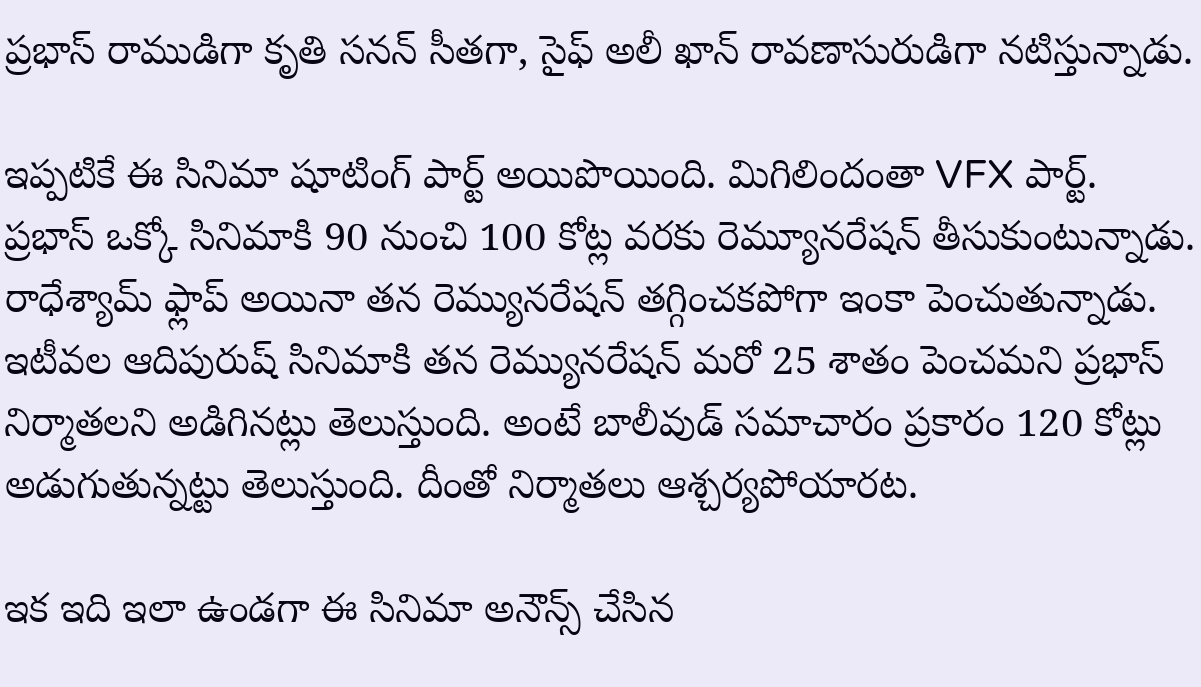ప్రభాస్ రాముడిగా కృతి సనన్ సీతగా, సైఫ్ అలీ ఖాన్ రావణాసురుడిగా నటిస్తున్నాడు.

ఇప్పటికే ఈ సినిమా షూటింగ్ పార్ట్ అయిపొయింది. మిగిలిందంతా VFX పార్ట్. ప్రభాస్ ఒక్కో సినిమాకి 90 నుంచి 100 కోట్ల వరకు రెమ్యూనరేషన్ తీసుకుంటున్నాడు. రాధేశ్యామ్ ఫ్లాప్ అయినా తన రెమ్యునరేషన్ తగ్గించకపోగా ఇంకా పెంచుతున్నాడు. ఇటీవల ఆదిపురుష్ సినిమాకి తన రెమ్యునరేషన్ మరో 25 శాతం పెంచమని ప్రభాస్ నిర్మాతలని అడిగినట్లు తెలుస్తుంది. అంటే బాలీవుడ్ సమాచారం ప్రకారం 120 కోట్లు అడుగుతున్నట్టు తెలుస్తుంది. దీంతో నిర్మాతలు ఆశ్చర్యపోయారట.

ఇక ఇది ఇలా ఉండగా ఈ సినిమా అనౌన్స్ చేసిన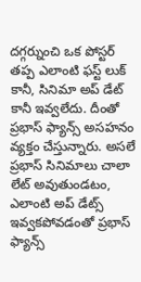దగ్గర్నుంచి ఒక పోస్టర్ తప్ప ఎలాంటి ఫస్ట్ లుక్ కానీ, సినిమా అప్ డేట్ కానీ ఇవ్వలేదు. దీంతో ప్రభాస్ ఫ్యాన్స్ అసహనం వ్యక్తం చేస్తున్నారు. అసలే ప్రభాస్ సినిమాలు చాలా లేట్ అవుతుండటం, ఎలాంటి అప్ డేట్స్ ఇవ్వకపోవడంతో ప్రభాస్ ఫ్యాన్స్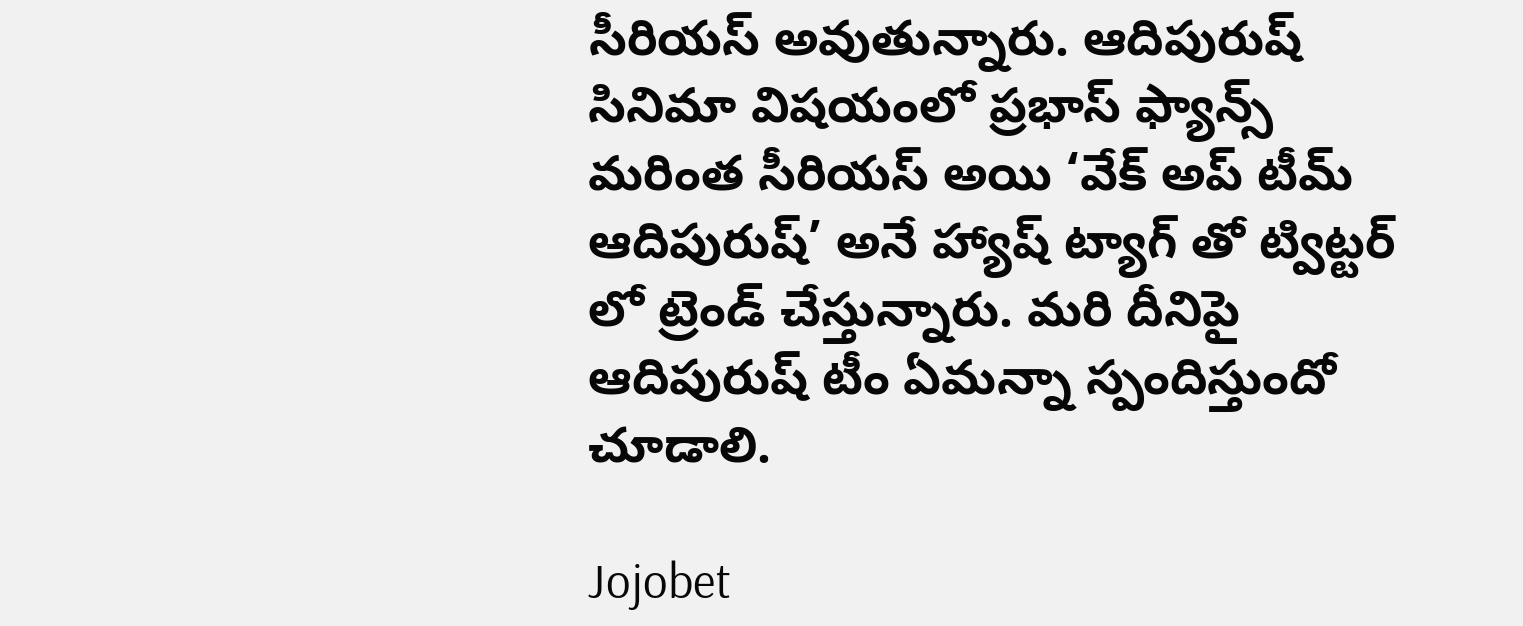సీరియస్ అవుతున్నారు. ఆదిపురుష్ సినిమా విషయంలో ప్రభాస్ ఫ్యాన్స్ మరింత సీరియస్ అయి ‘వేక్ అప్ టీమ్ ఆదిపురుష్’ అనే హ్యాష్ ట్యాగ్ తో ట్విట్టర్ లో ట్రెండ్ చేస్తున్నారు. మరి దీనిపై ఆదిపురుష్ టీం ఏమన్నా స్పందిస్తుందో చూడాలి.

Jojobet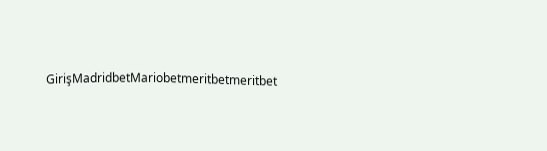GirişMadridbetMariobetmeritbetmeritbet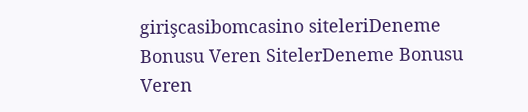girişcasibomcasino siteleriDeneme Bonusu Veren SitelerDeneme Bonusu Veren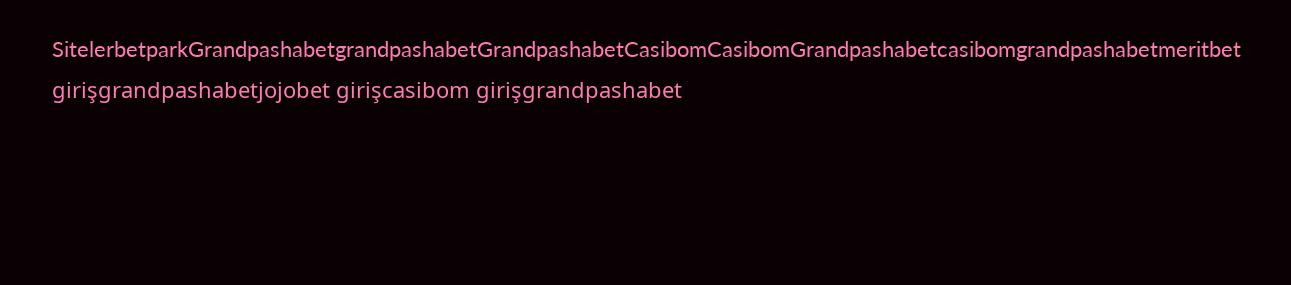SitelerbetparkGrandpashabetgrandpashabetGrandpashabetCasibomCasibomGrandpashabetcasibomgrandpashabetmeritbet girişgrandpashabetjojobet girişcasibom girişgrandpashabet